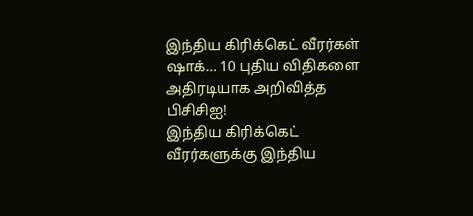இந்திய கிரிக்கெட் வீரர்கள் ஷாக்… 10 புதிய விதிகளை அதிரடியாக அறிவித்த பிசிசிஐ!
இந்திய கிரிக்கெட் வீரர்களுக்கு இந்திய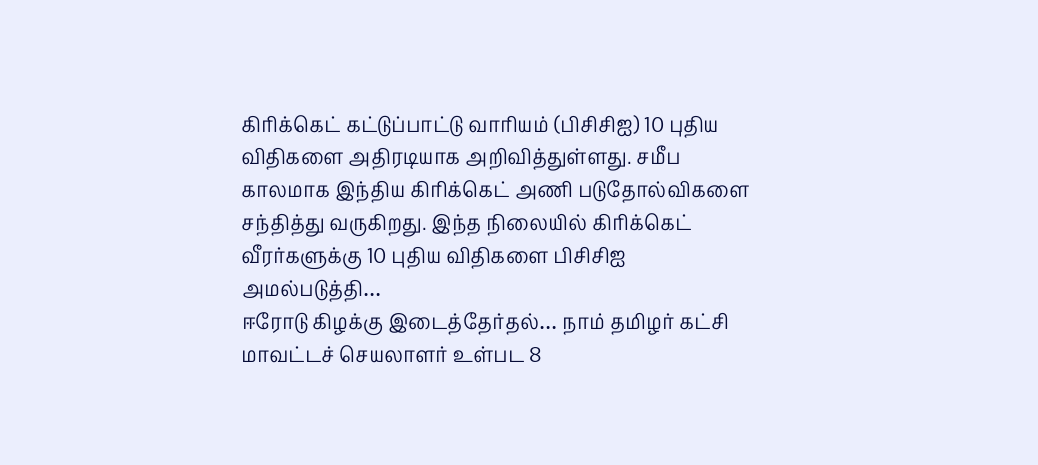கிரிக்கெட் கட்டுப்பாட்டு வாரியம் (பிசிசிஐ) 10 புதிய விதிகளை அதிரடியாக அறிவித்துள்ளது. சமீப காலமாக இந்திய கிரிக்கெட் அணி படுதோல்விகளை சந்தித்து வருகிறது. இந்த நிலையில் கிரிக்கெட் வீரர்களுக்கு 10 புதிய விதிகளை பிசிசிஐ அமல்படுத்தி…
ஈரோடு கிழக்கு இடைத்தேர்தல்… நாம் தமிழர் கட்சி மாவட்டச் செயலாளர் உள்பட 8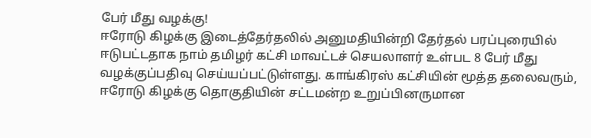பேர் மீது வழக்கு!
ஈரோடு கிழக்கு இடைத்தேர்தலில் அனுமதியின்றி தேர்தல் பரப்புரையில் ஈடுபட்டதாக நாம் தமிழர் கட்சி மாவட்டச் செயலாளர் உள்பட 8 பேர் மீது வழக்குப்பதிவு செய்யப்பட்டுள்ளது. காங்கிரஸ் கட்சியின் மூத்த தலைவரும், ஈரோடு கிழக்கு தொகுதியின் சட்டமன்ற உறுப்பினருமான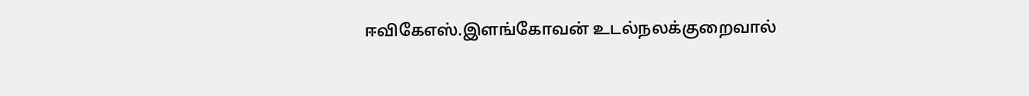ஈவிகேஎஸ்.இளங்கோவன் உடல்நலக்குறைவால்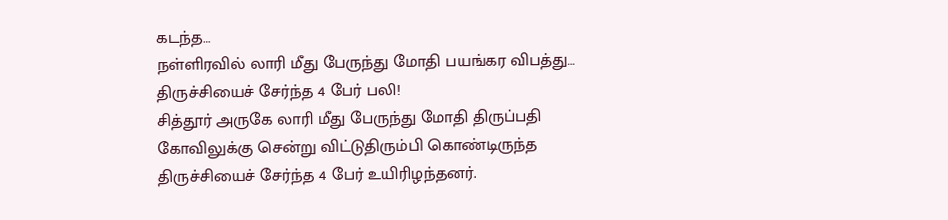கடந்த…
நள்ளிரவில் லாரி மீது பேருந்து மோதி பயங்கர விபத்து… திருச்சியைச் சேர்ந்த 4 பேர் பலி!
சித்தூர் அருகே லாரி மீது பேருந்து மோதி திருப்பதி கோவிலுக்கு சென்று விட்டுதிரும்பி கொண்டிருந்த திருச்சியைச் சேர்ந்த 4 பேர் உயிரிழந்தனர்.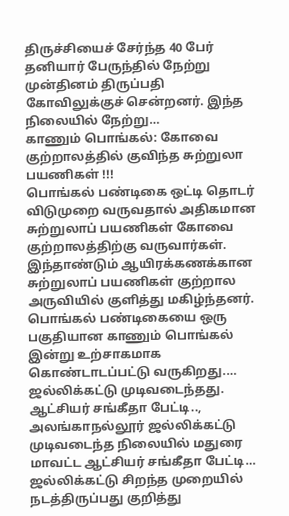திருச்சியைச் சேர்ந்த 40 பேர் தனியார் பேருந்தில் நேற்று முன்தினம் திருப்பதி கோவிலுக்குச் சென்றனர். இந்த நிலையில் நேற்று…
காணும் பொங்கல்: கோவை குற்றாலத்தில் குவிந்த சுற்றுலா பயணிகள் !!!
பொங்கல் பண்டிகை ஒட்டி தொடர் விடுமுறை வருவதால் அதிகமான சுற்றுலாப் பயணிகள் கோவை குற்றாலத்திற்கு வருவார்கள். இந்தாண்டும் ஆயிரக்கணக்கான சுற்றுலாப் பயணிகள் குற்றால அருவியில் குளித்து மகிழ்ந்தனர். பொங்கல் பண்டிகையை ஒரு பகுதியான காணும் பொங்கல் இன்று உற்சாகமாக கொண்டாடப்பட்டு வருகிறது.…
ஜல்லிக்கட்டு முடிவடைந்தது. ஆட்சியர் சங்கீதா பேட்டி..,
அலங்காநல்லூர் ஜல்லிக்கட்டு முடிவடைந்த நிலையில் மதுரை மாவட்ட ஆட்சியர் சங்கீதா பேட்டி… ஜல்லிக்கட்டு சிறந்த முறையில் நடத்திருப்பது குறித்து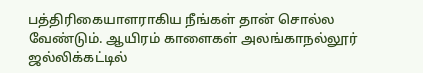பத்திரிகையாளராகிய நீங்கள் தான் சொல்ல வேண்டும். ஆயிரம் காளைகள் அலங்காநல்லூர் ஜல்லிக்கட்டில்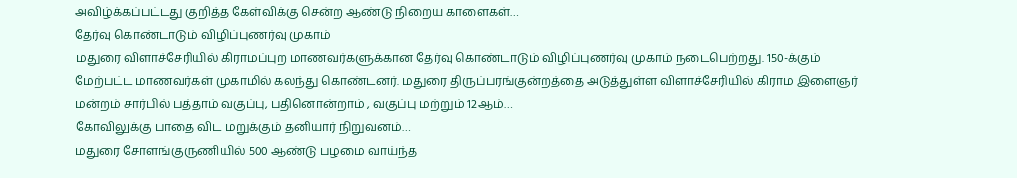அவிழ்க்கப்பட்டது குறித்த கேள்விக்கு சென்ற ஆண்டு நிறைய காளைகள்…
தேர்வு கொண்டாடும் விழிப்புணர்வு முகாம்
மதுரை விளாச்சேரியில் கிராமப்புற மாணவர்களுக்கான தேர்வு கொண்டாடும் விழிப்புணர்வு முகாம் நடைபெற்றது. 150-க்கும் மேற்பட்ட மாணவர்கள் முகாமில் கலந்து கொண்டனர். மதுரை திருப்பரங்குன்றத்தை அடுத்துள்ள விளாச்சேரியில் கிராம இளைஞர் மன்றம் சார்பில் பத்தாம் வகுப்பு, பதினொன்றாம் , வகுப்பு மற்றும் 12ஆம்…
கோவிலுக்கு பாதை விட மறுக்கும் தனியார் நிறுவனம்…
மதுரை சோளங்குருணியில் 500 ஆண்டு பழமை வாய்ந்த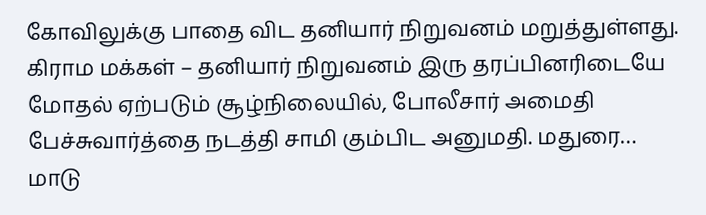கோவிலுக்கு பாதை விட தனியார் நிறுவனம் மறுத்துள்ளது. கிராம மக்கள் – தனியார் நிறுவனம் இரு தரப்பினரிடையே மோதல் ஏற்படும் சூழ்நிலையில், போலீசார் அமைதி பேச்சுவார்த்தை நடத்தி சாமி கும்பிட அனுமதி. மதுரை…
மாடு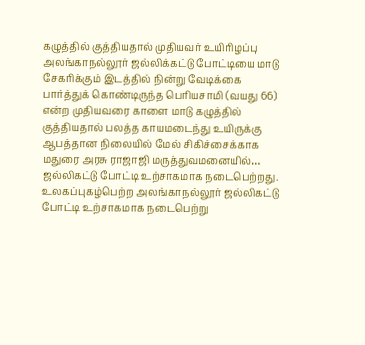கழுத்தில் குத்தியதால் முதியவர் உயிரிழப்பு
அலங்காநல்லூர் ஜல்லிக்கட்டு போட்டியை மாடு சேகரிக்கும் இடத்தில் நின்று வேடிக்கை பார்த்துக் கொண்டிருந்த பெரியசாமி (வயது 66) என்ற முதியவரை காளை மாடு கழுத்தில் குத்தியதால் பலத்த காயமடைந்து உயிருக்கு ஆபத்தான நிலையில் மேல் சிகிச்சைக்காக மதுரை அரசு ராஜாஜி மருத்துவமனையில்…
ஜல்லிகட்டு போட்டி உற்சாகமாக நடைபெற்றது.
உலகப்புகழ்பெற்ற அலங்காநல்லூர் ஜல்லிகட்டு போட்டி உற்சாகமாக நடைபெற்று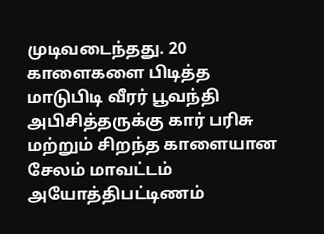முடிவடைந்தது. 20 காளைகளை பிடித்த மாடுபிடி வீரர் பூவந்தி அபிசித்தருக்கு கார் பரிசு மற்றும் சிறந்த காளையான சேலம் மாவட்டம் அயோத்திபட்டிணம்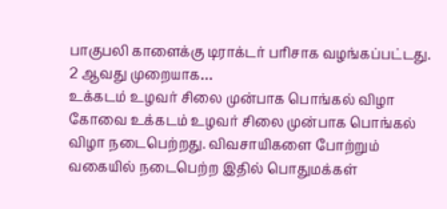பாகுபலி காளைக்கு டிராக்டர் பரிசாக வழங்கப்பட்டது. 2 ஆவது முறையாக…
உக்கடம் உழவர் சிலை முன்பாக பொங்கல் விழா
கோவை உக்கடம் உழவர் சிலை முன்பாக பொங்கல் விழா நடைபெற்றது. விவசாயிகளை போற்றும் வகையில் நடைபெற்ற இதில் பொதுமக்கள்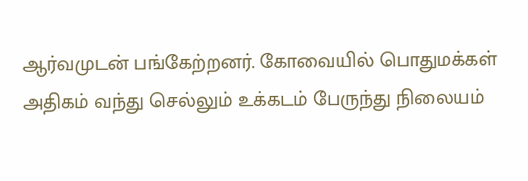ஆர்வமுடன் பங்கேற்றனர். கோவையில் பொதுமக்கள் அதிகம் வந்து செல்லும் உக்கடம் பேருந்து நிலையம்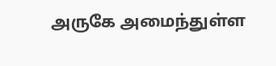அருகே அமைந்துள்ள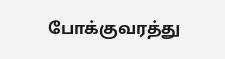போக்குவரத்து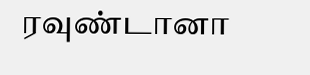ரவுண்டானா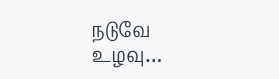நடுவே உழவு…